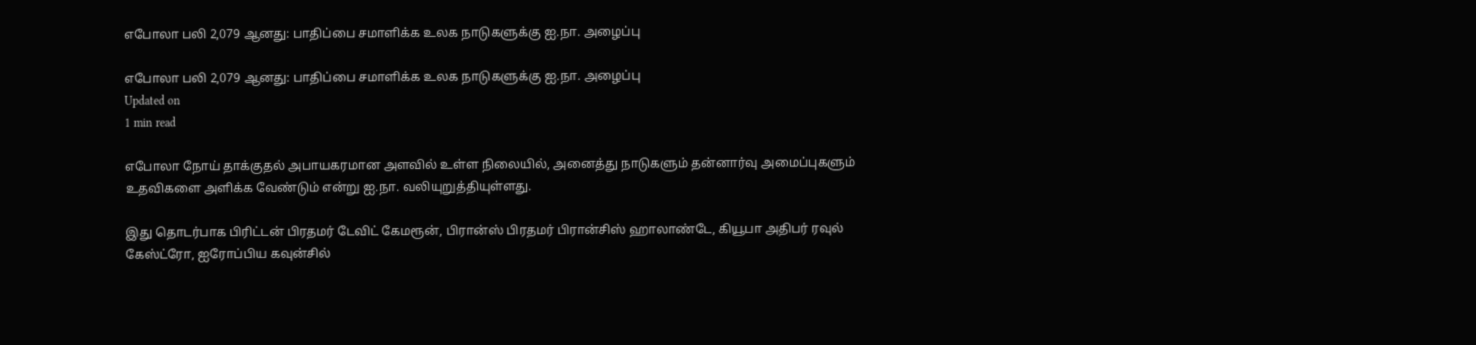எபோலா பலி 2,079 ஆனது: பாதிப்பை சமாளிக்க உலக நாடுகளுக்கு ஐ.நா. அழைப்பு

எபோலா பலி 2,079 ஆனது: பாதிப்பை சமாளிக்க உலக நாடுகளுக்கு ஐ.நா. அழைப்பு
Updated on
1 min read

எபோலா நோய் தாக்குதல் அபாயகரமான அளவில் உள்ள நிலையில், அனைத்து நாடுகளும் தன்னார்வு அமைப்புகளும் உதவிகளை அளிக்க வேண்டும் என்று ஐ.நா. வலியுறுத்தியுள்ளது.

இது தொடர்பாக பிரிட்டன் பிரதமர் டேவிட் கேமரூன், பிரான்ஸ் பிரதமர் பிரான்சிஸ் ஹாலாண்டே, கியூபா அதிபர் ரவுல் கேஸ்ட்ரோ, ஐரோப்பிய கவுன்சில்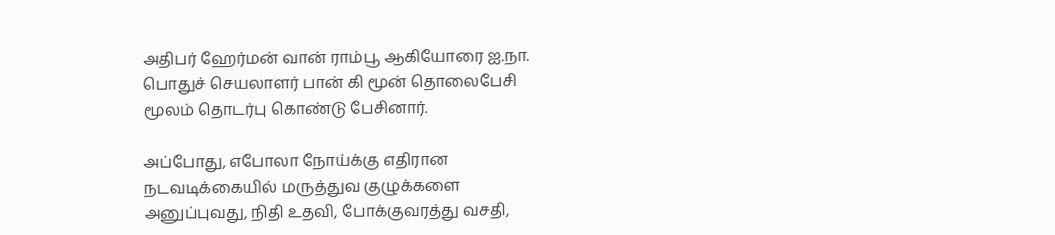அதிபர் ஹேர்மன் வான் ராம்பூ ஆகியோரை ஐ.நா. பொதுச் செயலாளர் பான் கி மூன் தொலைபேசி மூலம் தொடர்பு கொண்டு பேசினார்.

அப்போது, எபோலா நோய்க்கு எதிரான நடவடிக்கையில் மருத்துவ குழுக்களை அனுப்புவது, நிதி உதவி, போக்குவரத்து வசதி,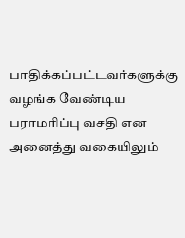பாதிக்கப்பட்டவர்களுக்கு வழங்க வேண்டிய பராமரிப்பு வசதி என அனைத்து வகையிலும்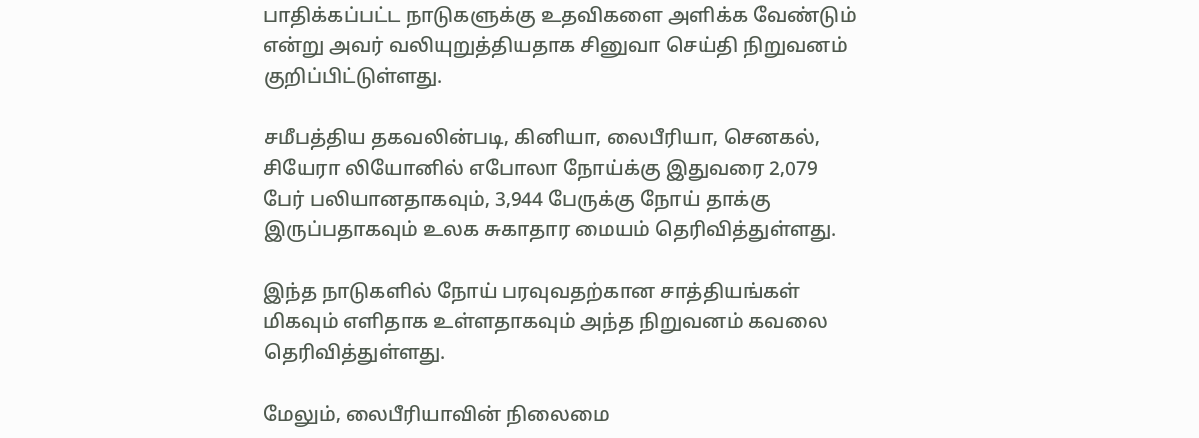பாதிக்கப்பட்ட நாடுகளுக்கு உதவிகளை அளிக்க வேண்டும் என்று அவர் வலியுறுத்தியதாக சினுவா செய்தி நிறுவனம் குறிப்பிட்டுள்ளது.

சமீபத்திய தகவலின்படி, கினியா, லைபீரியா, செனகல், சியேரா லியோனில் எபோலா நோய்க்கு இதுவரை 2,079 பேர் பலியானதாகவும், 3,944 பேருக்கு நோய் தாக்கு இருப்பதாகவும் உலக சுகாதார மையம் தெரிவித்துள்ளது.

இந்த நாடுகளில் நோய் பரவுவதற்கான சாத்தியங்கள் மிகவும் எளிதாக உள்ளதாகவும் அந்த நிறுவனம் கவலை தெரிவித்துள்ளது.

மேலும், லைபீரியாவின் நிலைமை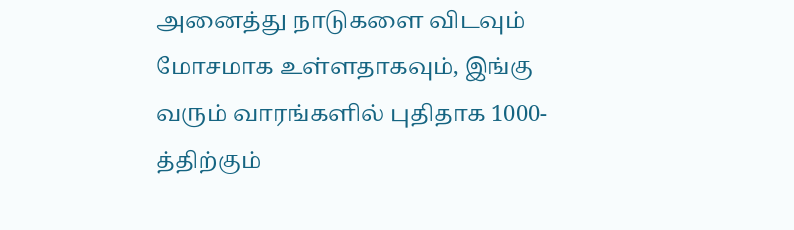அனைத்து நாடுகளை விடவும் மோசமாக உள்ளதாகவும், இங்கு வரும் வாரங்களில் புதிதாக 1000-த்திற்கும்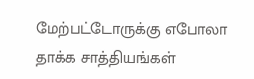மேற்பட்டோருக்கு எபோலா தாக்க சாத்தியங்கள்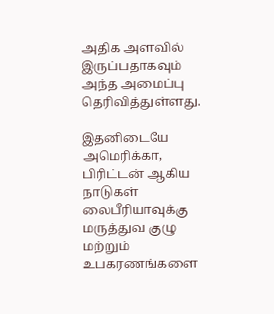அதிக அளவில் இருப்பதாகவும் அந்த அமைப்பு தெரிவித்துள்ளது.

இதனிடையே அமெரிக்கா, பிரிட்டன் ஆகிய நாடுகள் லைபீரியாவுக்கு மருத்துவ குழு மற்றும் உபகரணங்களை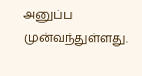அனுப்ப முன்வந்துள்ளது.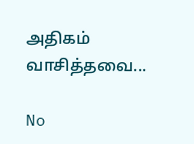அதிகம் வாசித்தவை...

No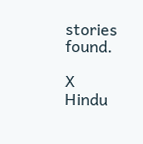stories found.

X
Hindu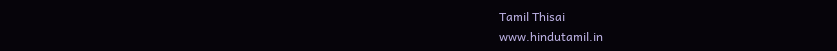Tamil Thisai
www.hindutamil.in